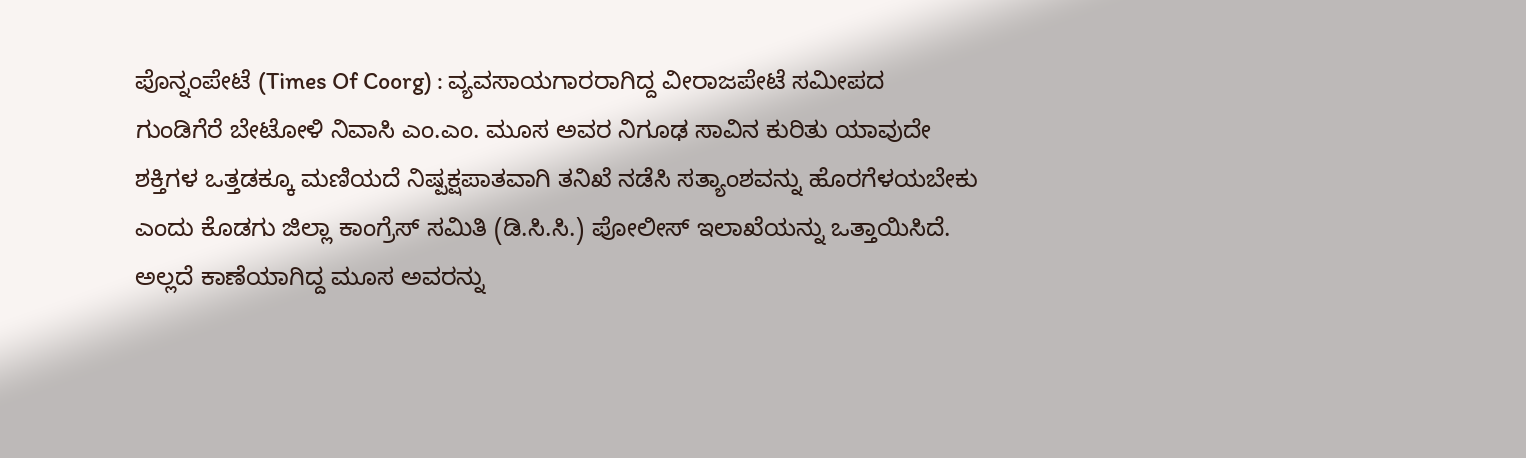ಪೊನ್ನಂಪೇಟೆ (Times Of Coorg) : ವ್ಯವಸಾಯಗಾರರಾಗಿದ್ದ ವೀರಾಜಪೇಟೆ ಸಮೀಪದ ಗುಂಡಿಗೆರೆ ಬೇಟೋಳಿ ನಿವಾಸಿ ಎಂ.ಎಂ. ಮೂಸ ಅವರ ನಿಗೂಢ ಸಾವಿನ ಕುರಿತು ಯಾವುದೇ ಶಕ್ತಿಗಳ ಒತ್ತಡಕ್ಕೂ ಮಣಿಯದೆ ನಿಷ್ಪಕ್ಷಪಾತವಾಗಿ ತನಿಖೆ ನಡೆಸಿ ಸತ್ಯಾಂಶವನ್ನು ಹೊರಗೆಳಯಬೇಕು ಎಂದು ಕೊಡಗು ಜಿಲ್ಲಾ ಕಾಂಗ್ರೆಸ್ ಸಮಿತಿ (ಡಿ.ಸಿ.ಸಿ.) ಪೋಲೀಸ್ ಇಲಾಖೆಯನ್ನು ಒತ್ತಾಯಿಸಿದೆ.
ಅಲ್ಲದೆ ಕಾಣೆಯಾಗಿದ್ದ ಮೂಸ ಅವರನ್ನು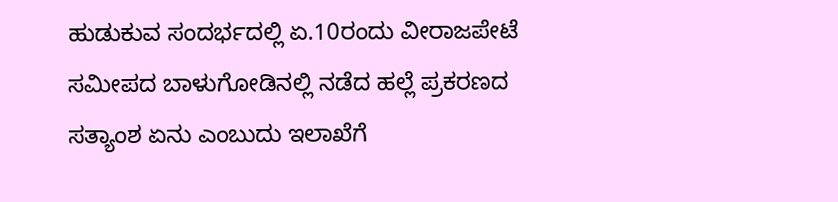ಹುಡುಕುವ ಸಂದರ್ಭದಲ್ಲಿ ಏ.10ರಂದು ವೀರಾಜಪೇಟೆ ಸಮೀಪದ ಬಾಳುಗೋಡಿನಲ್ಲಿ ನಡೆದ ಹಲ್ಲೆ ಪ್ರಕರಣದ ಸತ್ಯಾಂಶ ಏನು ಎಂಬುದು ಇಲಾಖೆಗೆ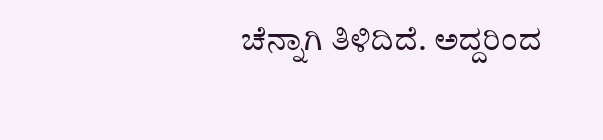ಚೆನ್ನಾಗಿ ತಿಳಿದಿದೆ. ಅದ್ದರಿಂದ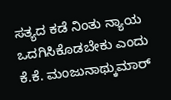ಸತ್ಯದ ಕಡೆ ನಿಂತು ನ್ಯಾಯ ಒದಗಿಸಿಕೊಡಬೇಕು ಎಂದು ಕೆ.ಕೆ. ಮಂಜುನಾಥ್ಕುಮಾರ್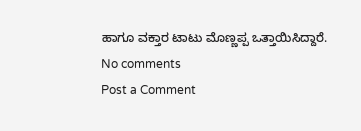ಹಾಗೂ ವಕ್ತಾರ ಟಾಟು ಮೊಣ್ಣಪ್ಪ ಒತ್ತಾಯಿಸಿದ್ದಾರೆ.
No comments
Post a Comment